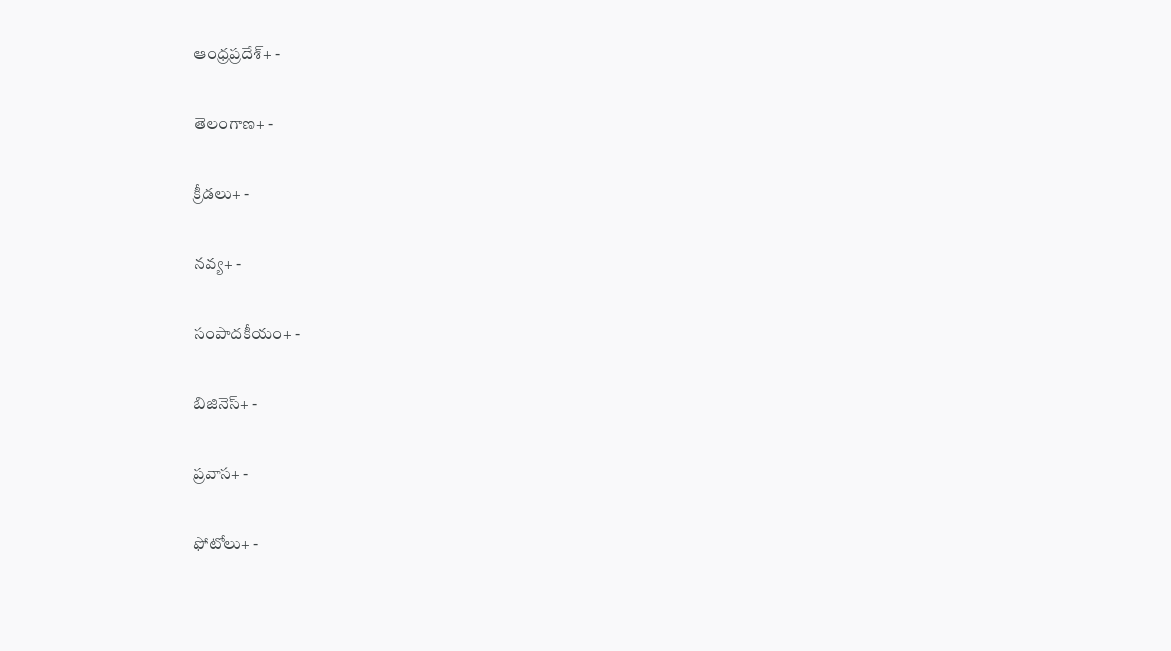ఆంధ్రప్రదేశ్+ -

తెలంగాణ+ -

క్రీడలు+ -

నవ్య+ -

సంపాదకీయం+ -

బిజినెస్+ -

ప్రవాస+ -

ఫోటోలు+ -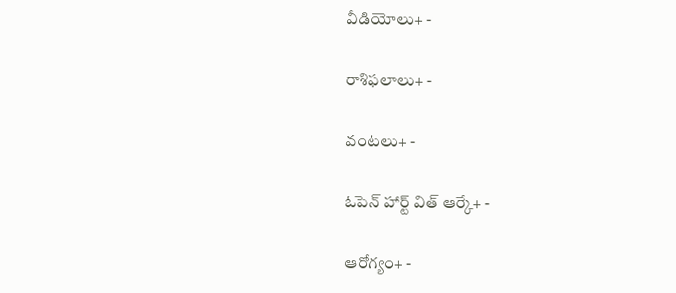వీడియోలు+ -

రాశిఫలాలు+ -

వంటలు+ -

ఓపెన్ హార్ట్ విత్ ఆర్కే+ -

ఆరోగ్యం+ -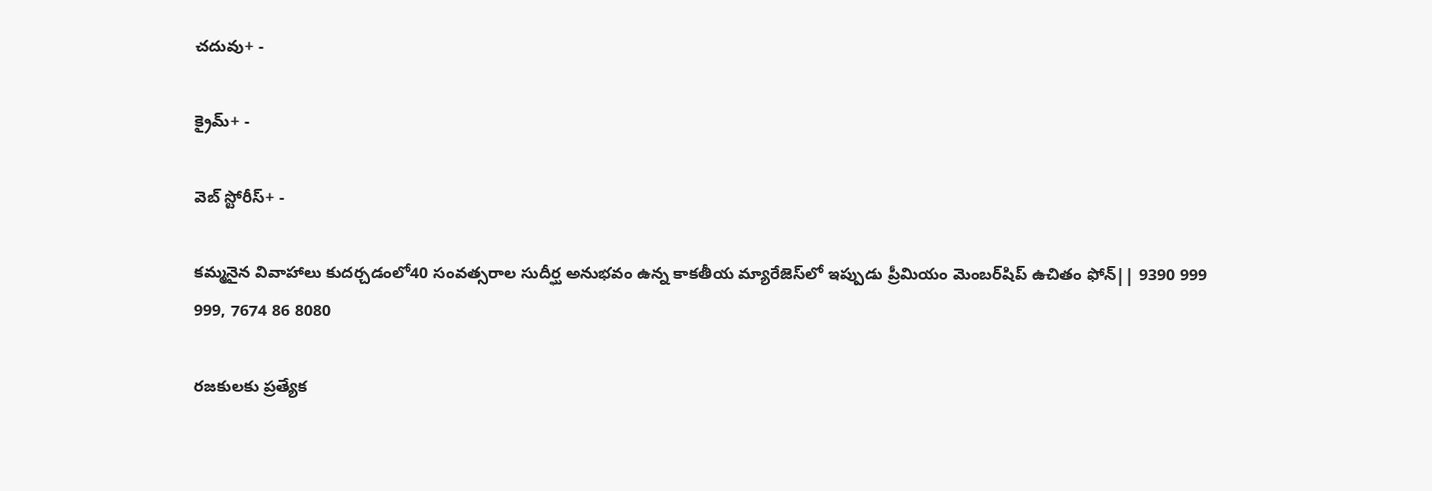చదువు+ -

క్రైమ్+ -

వెబ్ స్టోరీస్+ -

కమ్మనైన వివాహాలు కుదర్చడంలో40 సంవత్సరాల సుదీర్ఘ అనుభవం ఉన్న కాకతీయ మ్యారేజెస్‌లో ఇప్పుడు ప్రీమియం మెంబర్‌షిప్‌ ఉచితం ఫోన్|| 9390 999 999, 7674 86 8080

రజకులకు ప్రత్యేక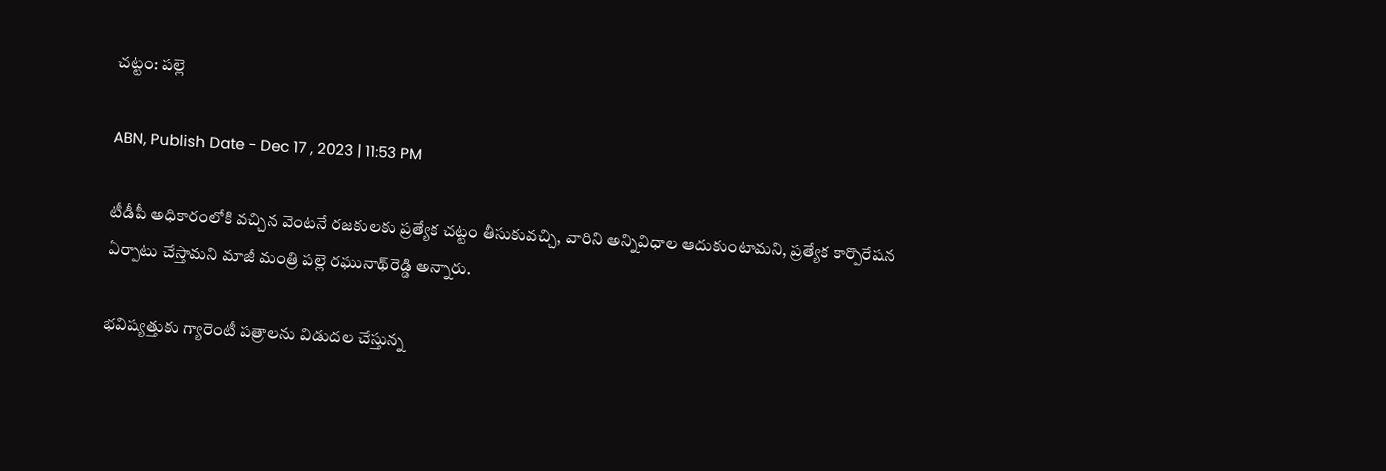చట్టం: పల్లె

ABN, Publish Date - Dec 17 , 2023 | 11:53 PM

టీడీపీ అధికారంలోకి వచ్చిన వెంటనే రజకులకు ప్రత్యేక చట్టం తీసుకువచ్చి, వారిని అన్నివిధాల ఆదుకుంటామని, ప్రత్యేక కార్పొరేషన ఏర్పాటు చేస్తామని మాజీ మంత్రి పల్లె రఘునాథ్‌రెడ్డి అన్నారు.

భవిష్యత్తుకు గ్యారెంటీ పత్రాలను విడుదల చేస్తున్న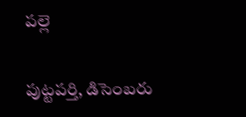పల్లె

పుట్టపర్తి, డిసెంబరు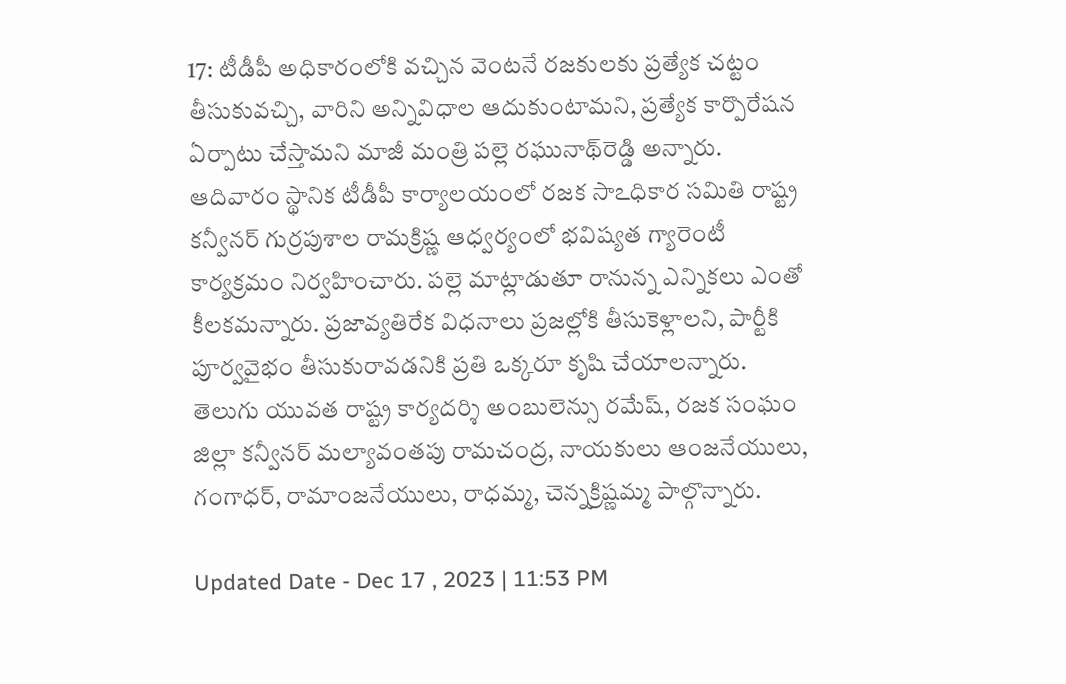17: టీడీపీ అధికారంలోకి వచ్చిన వెంటనే రజకులకు ప్రత్యేక చట్టం తీసుకువచ్చి, వారిని అన్నివిధాల ఆదుకుంటామని, ప్రత్యేక కార్పొరేషన ఏర్పాటు చేస్తామని మాజీ మంత్రి పల్లె రఘునాథ్‌రెడ్డి అన్నారు. ఆదివారం స్థానిక టీడీపీ కార్యాలయంలో రజక సాఽధికార సమితి రాష్ట్ర కన్వీనర్‌ గుర్రపుశాల రామక్రిష్ణ ఆధ్వర్యంలో భవిష్యత గ్యారెంటీ కార్యక్రమం నిర్వహించారు. పల్లె మాట్లాడుతూ రానున్న ఎన్నికలు ఎంతో కీలకమన్నారు. ప్రజావ్యతిరేక విధనాలు ప్రజల్లోకి తీసుకెళ్లాలని, పార్టీకి పూర్వవైభం తీసుకురావడనికి ప్రతి ఒక్కరూ కృషి చేయాలన్నారు. తెలుగు యువత రాష్ట్ర కార్యదర్శి అంబులెన్సు రమేష్‌, రజక సంఘం జిల్లా కన్వీనర్‌ మల్యావంతపు రామచంద్ర, నాయకులు ఆంజనేయులు, గంగాధర్‌, రామాంజనేయులు, రాధమ్మ, చెన్నక్రిష్ణమ్మ పాల్గొన్నారు.

Updated Date - Dec 17 , 2023 | 11:53 PM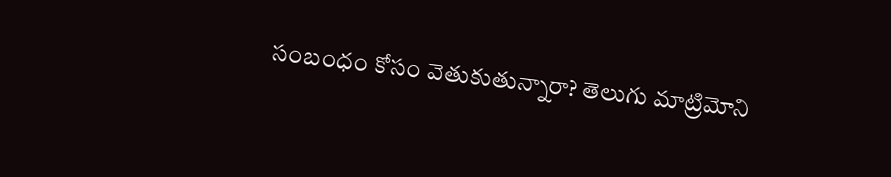సంబంధం కోసం వెతుకుతున్నారా? తెలుగు మాట్రిమోని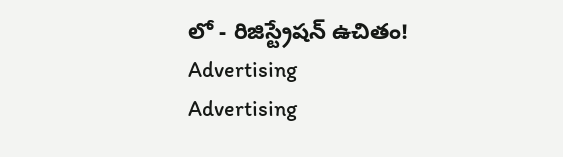లో - రిజిస్ట్రేషన్ ఉచితం!
Advertising
Advertising